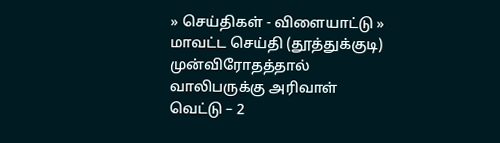» செய்திகள் - விளையாட்டு » மாவட்ட செய்தி (தூத்துக்குடி)
முன்விரோதத்தால் வாலிபருக்கு அரிவாள் வெட்டு – 2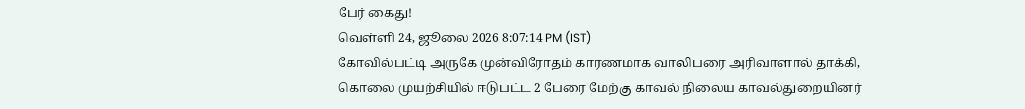பேர் கைது!
வெள்ளி 24, ஜூலை 2026 8:07:14 PM (IST)
கோவில்பட்டி அருகே முன்விரோதம் காரணமாக வாலிபரை அரிவாளால் தாக்கி, கொலை முயற்சியில் ஈடுபட்ட 2 பேரை மேற்கு காவல் நிலைய காவல்துறையினர்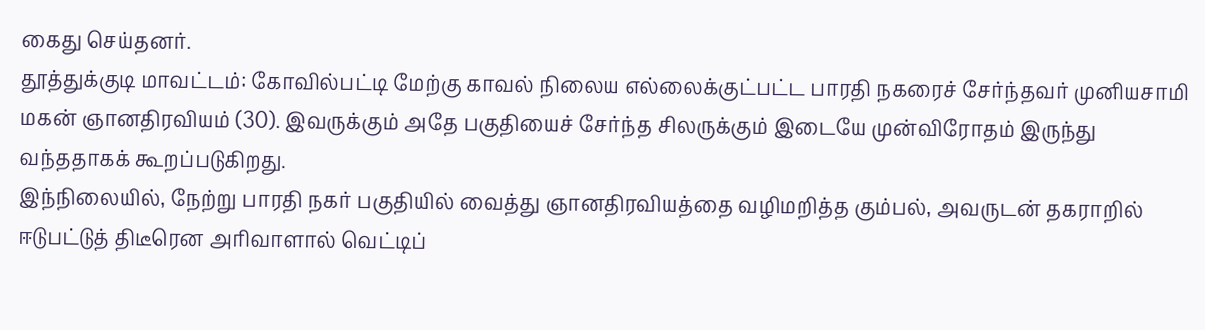கைது செய்தனர்.
தூத்துக்குடி மாவட்டம்: கோவில்பட்டி மேற்கு காவல் நிலைய எல்லைக்குட்பட்ட பாரதி நகரைச் சேர்ந்தவர் முனியசாமி மகன் ஞானதிரவியம் (30). இவருக்கும் அதே பகுதியைச் சேர்ந்த சிலருக்கும் இடையே முன்விரோதம் இருந்து வந்ததாகக் கூறப்படுகிறது.
இந்நிலையில், நேற்று பாரதி நகர் பகுதியில் வைத்து ஞானதிரவியத்தை வழிமறித்த கும்பல், அவருடன் தகராறில் ஈடுபட்டுத் திடீரென அரிவாளால் வெட்டிப்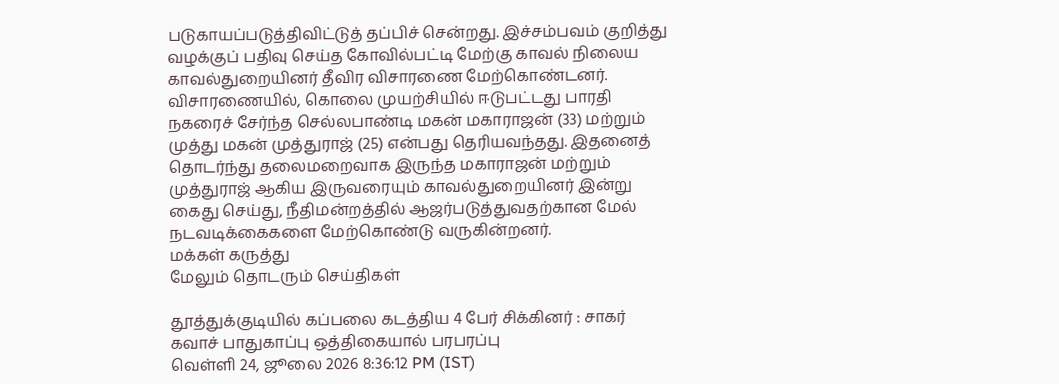படுகாயப்படுத்திவிட்டுத் தப்பிச் சென்றது. இச்சம்பவம் குறித்து வழக்குப் பதிவு செய்த கோவில்பட்டி மேற்கு காவல் நிலைய காவல்துறையினர் தீவிர விசாரணை மேற்கொண்டனர்.
விசாரணையில், கொலை முயற்சியில் ஈடுபட்டது பாரதி நகரைச் சேர்ந்த செல்லபாண்டி மகன் மகாராஜன் (33) மற்றும் முத்து மகன் முத்துராஜ் (25) என்பது தெரியவந்தது. இதனைத் தொடர்ந்து தலைமறைவாக இருந்த மகாராஜன் மற்றும் முத்துராஜ் ஆகிய இருவரையும் காவல்துறையினர் இன்று கைது செய்து, நீதிமன்றத்தில் ஆஜர்படுத்துவதற்கான மேல் நடவடிக்கைகளை மேற்கொண்டு வருகின்றனர்.
மக்கள் கருத்து
மேலும் தொடரும் செய்திகள்

தூத்துக்குடியில் கப்பலை கடத்திய 4 பேர் சிக்கினர் : சாகர் கவாச் பாதுகாப்பு ஒத்திகையால் பரபரப்பு
வெள்ளி 24, ஜூலை 2026 8:36:12 PM (IST)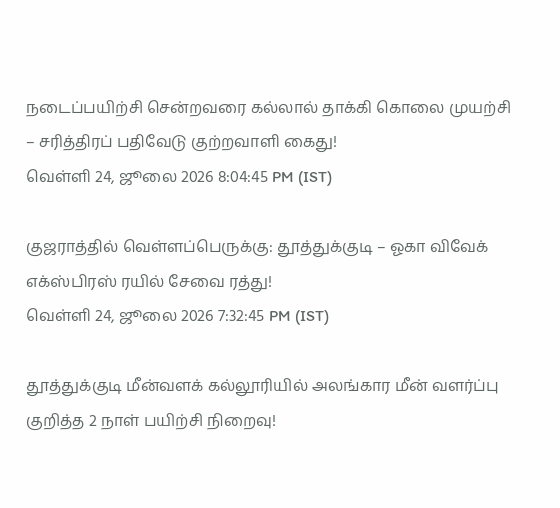நடைப்பயிற்சி சென்றவரை கல்லால் தாக்கி கொலை முயற்சி – சரித்திரப் பதிவேடு குற்றவாளி கைது!
வெள்ளி 24, ஜூலை 2026 8:04:45 PM (IST)

குஜராத்தில் வெள்ளப்பெருக்கு: தூத்துக்குடி – ஓகா விவேக் எக்ஸ்பிரஸ் ரயில் சேவை ரத்து!
வெள்ளி 24, ஜூலை 2026 7:32:45 PM (IST)

தூத்துக்குடி மீன்வளக் கல்லூரியில் அலங்கார மீன் வளர்ப்பு குறித்த 2 நாள் பயிற்சி நிறைவு!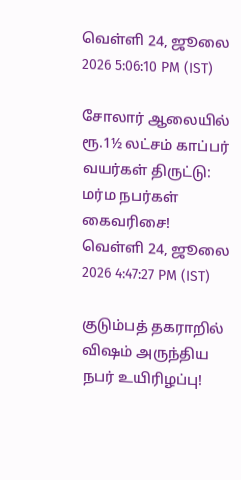வெள்ளி 24, ஜூலை 2026 5:06:10 PM (IST)

சோலார் ஆலையில் ரூ.1½ லட்சம் காப்பர் வயர்கள் திருட்டு: மர்ம நபர்கள் கைவரிசை!
வெள்ளி 24, ஜூலை 2026 4:47:27 PM (IST)

குடும்பத் தகராறில் விஷம் அருந்திய நபர் உயிரிழப்பு!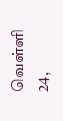வெள்ளி 24,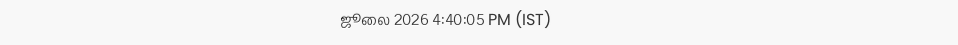ஜூலை 2026 4:40:05 PM (IST)